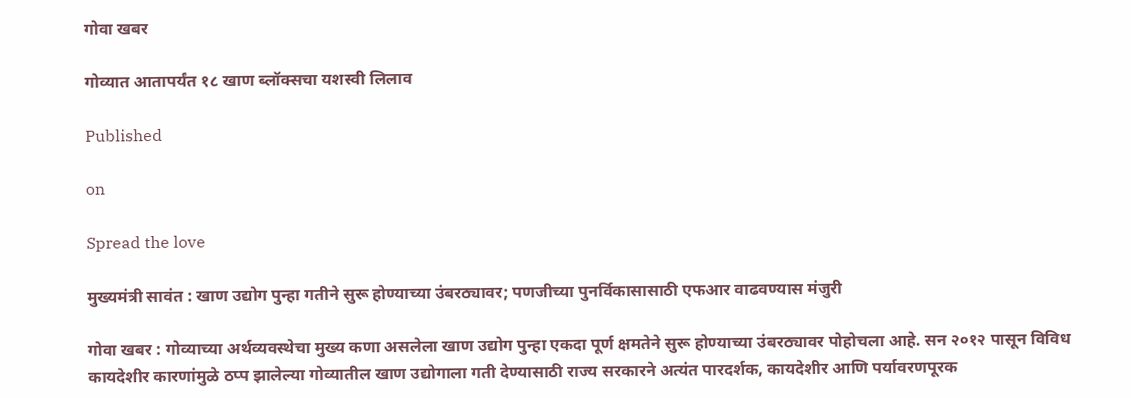गोवा खबर

गोव्यात आतापर्यंत १८ खाण ब्लॉक्सचा यशस्वी लिलाव

Published

on

Spread the love

मुख्यमंत्री सावंत : खाण उद्योग पुन्हा गतीने सुरू होण्याच्या उंबरठ्यावर; पणजीच्या पुनर्विकासासाठी एफआर वाढवण्यास मंजुरी

गोवा खबर : गोव्याच्या अर्थव्यवस्थेचा मुख्य कणा असलेला खाण उद्योग पुन्हा एकदा पूर्ण क्षमतेने सुरू होण्याच्या उंबरठ्यावर पोहोचला आहे. सन २०१२ पासून विविध कायदेशीर कारणांमुळे ठप्प झालेल्या गोव्यातील खाण उद्योगाला गती देण्यासाठी राज्य सरकारने अत्यंत पारदर्शक, कायदेशीर आणि पर्यावरणपूरक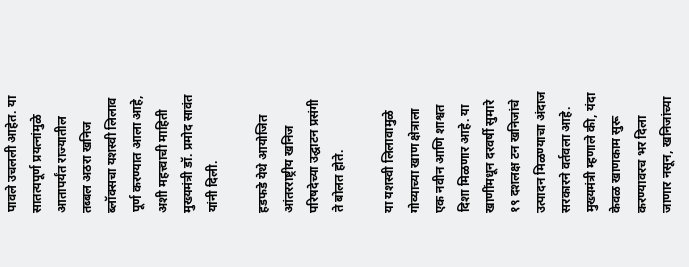पावले उचलली आहेत. या सातत्यपूर्ण प्रयत्नांमुळे आतापर्यंत राज्यातील तब्बल अठरा खनिज ब्लॉक्सचा यशस्वी लिलाव पूर्ण करण्यात आला आहे, अशी महत्त्वाची माहिती मुख्यमंत्री डॉ. प्रमोद सावंत यांनी दिली.

हडफडे येथे आयोजित आंतरराष्ट्रीय खनिज परिषदेच्या उद्घाटन प्रसंगी ते बोलत होते.

या यशस्वी लिलावामुळे गोव्याच्या खाण क्षेत्राला एक नवीन आणि शाश्वत दिशा मिळणार आहे. या खाणींमधून दरवर्षी सुमारे १९ दशलक्ष टन खनिजांचे उत्पादन मिळण्याचा अंदाज सरकारने वर्तवला आहे. मुख्यमंत्री म्हणाले की, यंदा केवळ खाणकाम सुरू करण्यावरच भर दिला जाणार नसून, खनिजांच्या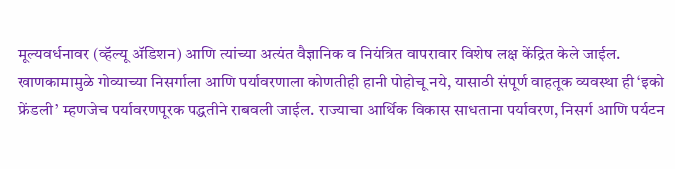मूल्यवर्धनावर (व्हॅल्यू ॲडिशन) आणि त्यांच्या अत्यंत वैज्ञानिक व नियंत्रित वापरावार विशेष लक्ष केंद्रित केले जाईल. खाणकामामुळे गोव्याच्या निसर्गाला आणि पर्यावरणाला कोणतीही हानी पोहोचू नये, यासाठी संपूर्ण वाहतूक व्यवस्था ही ‘इको फ्रेंडली’ म्हणजेच पर्यावरणपूरक पद्धतीने राबवली जाईल. राज्याचा आर्थिक विकास साधताना पर्यावरण, निसर्ग आणि पर्यटन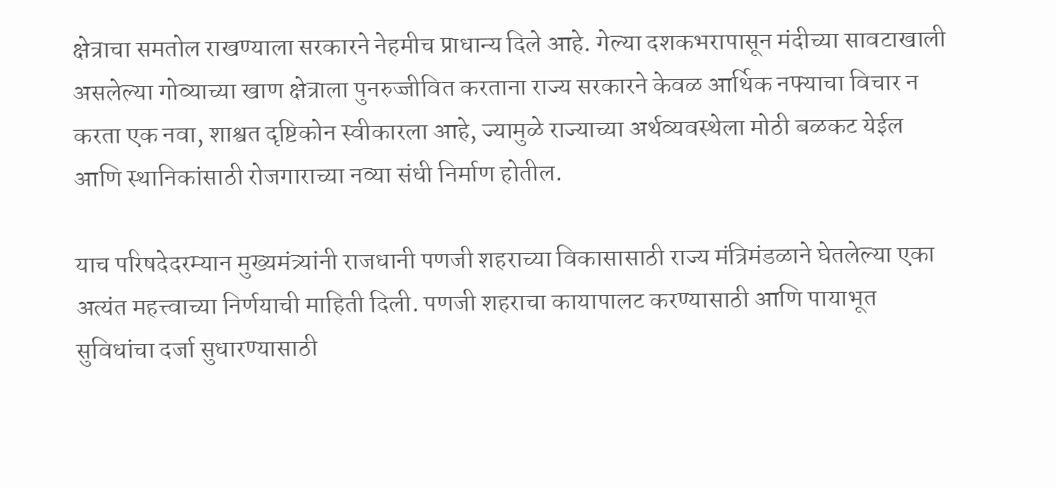क्षेत्राचा समतोल राखण्याला सरकारने नेहमीच प्राधान्य दिले आहे. गेल्या दशकभरापासून मंदीच्या सावटाखाली असलेल्या गोव्याच्या खाण क्षेत्राला पुनरुज्जीवित करताना राज्य सरकारने केवळ आर्थिक नफ्याचा विचार न करता एक नवा, शाश्वत दृष्टिकोन स्वीकारला आहे, ज्यामुळे राज्याच्या अर्थव्यवस्थेला मोठी बळकट येईल आणि स्थानिकांसाठी रोजगाराच्या नव्या संधी निर्माण होतील.

याच परिषदेदरम्यान मुख्यमंत्र्यांनी राजधानी पणजी शहराच्या विकासासाठी राज्य मंत्रिमंडळाने घेतलेल्या एका अत्यंत महत्त्वाच्या निर्णयाची माहिती दिली. पणजी शहराचा कायापालट करण्यासाठी आणि पायाभूत सुविधांचा दर्जा सुधारण्यासाठी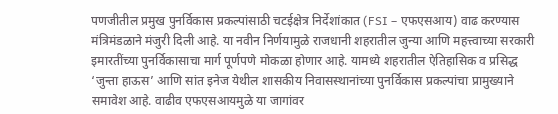पणजीतील प्रमुख पुनर्विकास प्रकल्पांसाठी चटईक्षेत्र निर्देशांकात (FSI – एफएसआय) वाढ करण्यास मंत्रिमंडळाने मंजुरी दिली आहे. या नवीन निर्णयामुळे राजधानी शहरातील जुन्या आणि महत्त्वाच्या सरकारी इमारतींच्या पुनर्विकासाचा मार्ग पूर्णपणे मोकळा होणार आहे. यामध्ये शहरातील ऐतिहासिक व प्रसिद्ध ‘जुन्ता हाऊस’ आणि सांत इनेज येथील शासकीय निवासस्थानांच्या पुनर्विकास प्रकल्पांचा प्रामुख्याने समावेश आहे. वाढीव एफएसआयमुळे या जागांवर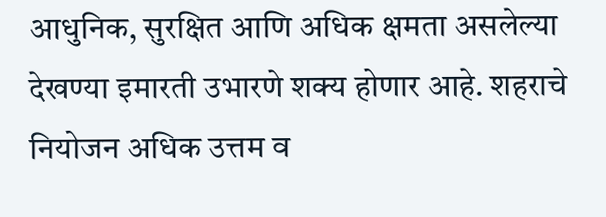आधुनिक, सुरक्षित आणि अधिक क्षमता असलेल्या देखण्या इमारती उभारणे शक्य होणार आहे. शहराचे नियोजन अधिक उत्तम व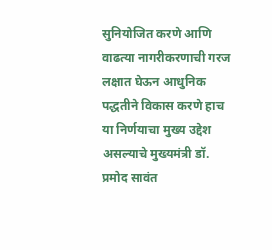सुनियोजित करणे आणि वाढत्या नागरीकरणाची गरज लक्षात घेऊन आधुनिक पद्धतीने विकास करणे हाच या निर्णयाचा मुख्य उद्देश असल्याचे मुख्यमंत्री डॉ. प्रमोद सावंत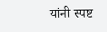यांनी स्पष्ट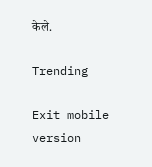केले.

Trending

Exit mobile version